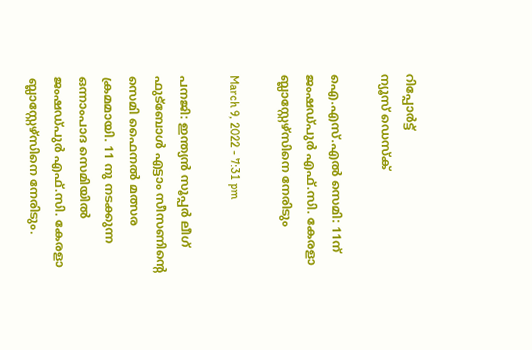റിപ്പോര്‍ട്ട്
ന്യൂസ് ഡെസ്ക്

ഐ.എസ്.എല്‍ സെമി: 11ന് ജംഷഡ്പുര്‍ എഫ്.സി. കേരളാ ബ്ലാസ്റ്റേഴ്സിനെ നേരിടും

March 9, 2022 - 7:31 pm

പനജി: ഇന്ത്യന്‍ സൂപ്പര്‍ ലീഗ് ഫുട്ബോള്‍ എട്ടാം സീസണിന്റെ സെമി ഫൈനല്‍ മത്സര ക്രമമായി. 11 നു നടക്കുന്ന ഒന്നാംപാദ സെമിയില്‍ ജംഷഡ്പുര്‍ എഫ്.സി. കേരളാ ബ്ലാസ്റ്റേഴ്സിനെ നേരിടും.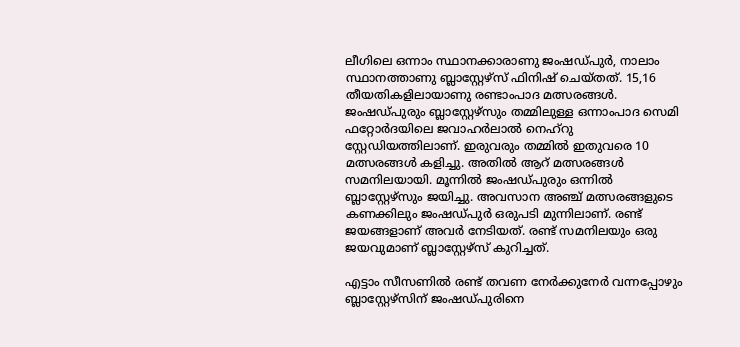ലീഗിലെ ഒന്നാം സ്ഥാനക്കാരാണു ജംഷഡ്പുര്‍, നാലാം സ്ഥാനത്താണു ബ്ലാസ്റ്റേഴ്സ് ഫിനിഷ് ചെയ്തത്. 15,16 തീയതികളിലായാണു രണ്ടാംപാദ മത്സരങ്ങള്‍. ജംഷഡ്പുരും ബ്ലാസ്റ്റേഴ്സും തമ്മിലുള്ള ഒന്നാംപാദ സെമി ഫറ്റോര്‍ദയിലെ ജവാഹര്‍ലാല്‍ നെഹ്റു സ്റ്റേഡിയത്തിലാണ്. ഇരുവരും തമ്മില്‍ ഇതുവരെ 10 മത്സരങ്ങള്‍ കളിച്ചു. അതില്‍ ആറ് മത്സരങ്ങള്‍ സമനിലയായി. മൂന്നില്‍ ജംഷഡ്പുരും ഒന്നില്‍ ബ്ലാസ്റ്റേഴ്സും ജയിച്ചു. അവസാന അഞ്ച് മത്സരങ്ങളുടെ കണക്കിലും ജംഷഡ്പുര്‍ ഒരുപടി മുന്നിലാണ്. രണ്ട് ജയങ്ങളാണ് അവര്‍ നേടിയത്. രണ്ട് സമനിലയും ഒരു ജയവുമാണ് ബ്ലാസ്റ്റേഴ്സ് കുറിച്ചത്.

എട്ടാം സീസണില്‍ രണ്ട് തവണ നേര്‍ക്കുനേര്‍ വന്നപ്പോഴും ബ്ലാസ്റ്റേഴ്സിന് ജംഷഡ്പുരിനെ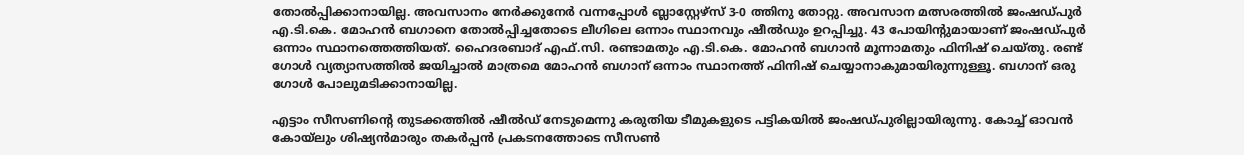തോല്‍പ്പിക്കാനായില്ല. അവസാനം നേര്‍ക്കുനേര്‍ വന്നപ്പോള്‍ ബ്ലാസ്റ്റേഴ്സ് 3-0 ത്തിനു തോറ്റു. അവസാന മത്സരത്തില്‍ ജംഷഡ്പുര്‍ എ.ടി.കെ. മോഹന്‍ ബഗാനെ തോല്‍പ്പിച്ചതോടെ ലീഗിലെ ഒന്നാം സ്ഥാനവും ഷീല്‍ഡും ഉറപ്പിച്ചു. 43 പോയിന്റുമായാണ് ജംഷഡ്പുര്‍ ഒന്നാം സ്ഥാനത്തെത്തിയത്. ഹൈദരബാദ് എഫ്.സി. രണ്ടാമതും എ.ടി.കെ. മോഹന്‍ ബഗാന്‍ മൂന്നാമതും ഫിനിഷ് ചെയ്തു. രണ്ട് ഗോള്‍ വ്യത്യാസത്തില്‍ ജയിച്ചാല്‍ മാത്രമെ മോഹന്‍ ബഗാന് ഒന്നാം സ്ഥാനത്ത് ഫിനിഷ് ചെയ്യാനാകുമായിരുന്നുള്ളൂ. ബഗാന് ഒരു ഗോള്‍ പോലുമടിക്കാനായില്ല.

എട്ടാം സീസണിന്റെ തുടക്കത്തില്‍ ഷീല്‍ഡ് നേടുമെന്നു കരുതിയ ടീമുകളുടെ പട്ടികയില്‍ ജംഷഡ്പുരില്ലായിരുന്നു. കോച്ച് ഓവന്‍ കോയ്ലും ശിഷ്യന്‍മാരും തകര്‍പ്പന്‍ പ്രകടനത്തോടെ സീസണ്‍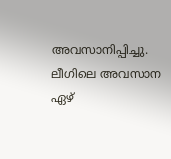അവസാനിപ്പിച്ചു. ലീഗിലെ അവസാന ഏഴ്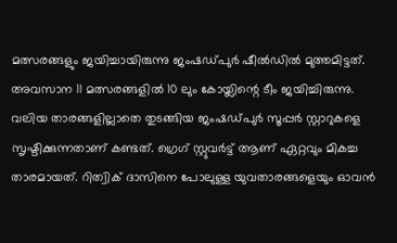മത്സരങ്ങളും ജയിച്ചായിരുന്നു ജംഷഡ്പുര്‍ ഷീല്‍ഡില്‍ മുത്തമിട്ടത്. അവസാന 11 മത്സരങ്ങളില്‍ 10 ലും കോയ്ലിന്റെ ടീം ജയിച്ചിരുന്നു. വലിയ താരങ്ങളില്ലാതെ തുടങ്ങിയ ജംഷഡ്പുര്‍ സൂപ്പര്‍ സ്റ്റാറുകളെ സൃഷ്ടിക്കുന്നതാണ് കണ്ടത്. ഗ്രെഗ് സ്റ്റുവര്‍ട്ട് ആണ് ഏറ്റവും മികച്ച താരമായത്. റിത്വിക് ദാസിനെ പോലുള്ള യുവതാരങ്ങളെയും ഓവന്‍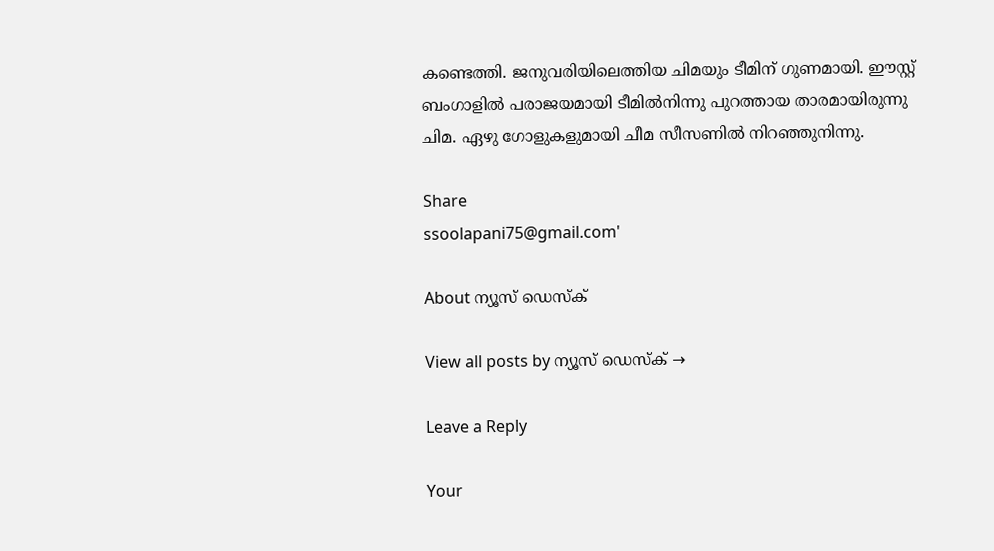കണ്ടെത്തി. ജനുവരിയിലെത്തിയ ചിമയും ടീമിന് ഗുണമായി. ഈസ്റ്റ് ബംഗാളില്‍ പരാജയമായി ടീമില്‍നിന്നു പുറത്തായ താരമായിരുന്നു ചിമ. ഏഴു ഗോളുകളുമായി ചീമ സീസണില്‍ നിറഞ്ഞുനിന്നു.

Share
ssoolapani75@gmail.com'

About ന്യൂസ് ഡെസ്ക്

View all posts by ന്യൂസ് ഡെസ്ക് →

Leave a Reply

Your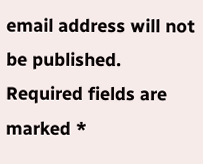email address will not be published. Required fields are marked *